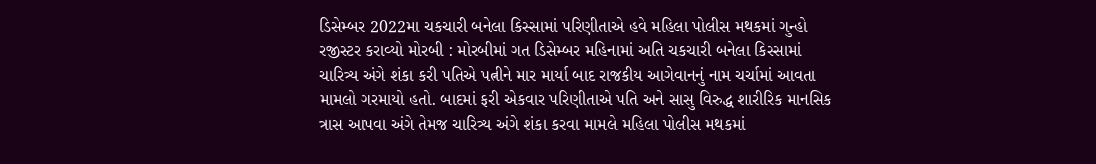ડિસેમ્બર 2022મા ચકચારી બનેલા કિસ્સામાં પરિણીતાએ હવે મહિલા પોલીસ મથકમાં ગુન્હો રજીસ્ટર કરાવ્યો મોરબી : મોરબીમાં ગત ડિસેમ્બર મહિનામાં અતિ ચકચારી બનેલા કિસ્સામાં ચારિત્ર્ય અંગે શંકા કરી પતિએ પત્નીને માર માર્યા બાદ રાજકીય આગેવાનનું નામ ચર્ચામાં આવતા મામલો ગરમાયો હતો. બાદમાં ફરી એકવાર પરિણીતાએ પતિ અને સાસુ વિરુદ્ધ શારીરિક માનસિક ત્રાસ આપવા અંગે તેમજ ચારિત્ર્ય અંગે શંકા કરવા મામલે મહિલા પોલીસ મથકમાં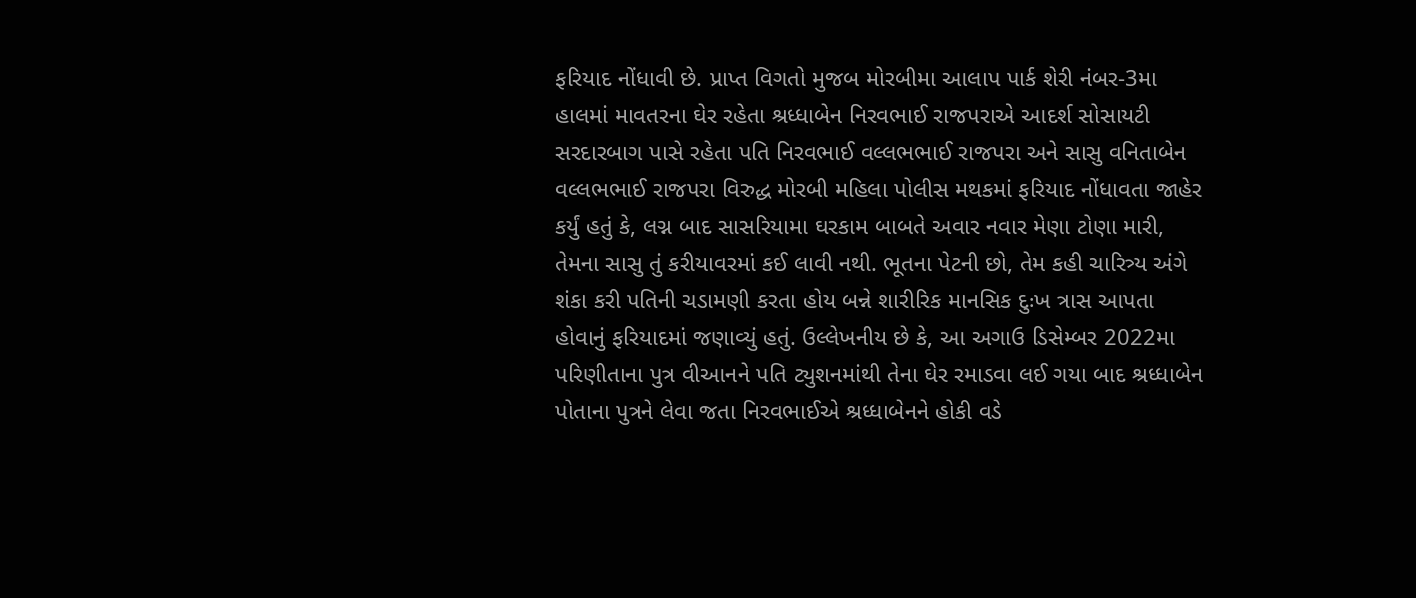ફરિયાદ નોંધાવી છે. પ્રાપ્ત વિગતો મુજબ મોરબીમા આલાપ પાર્ક શેરી નંબર-3મા હાલમાં માવતરના ઘેર રહેતા શ્રધ્ધાબેન નિરવભાઈ રાજપરાએ આદર્શ સોસાયટી સરદારબાગ પાસે રહેતા પતિ નિરવભાઈ વલ્લભભાઈ રાજપરા અને સાસુ વનિતાબેન વલ્લભભાઈ રાજપરા વિરુદ્ધ મોરબી મહિલા પોલીસ મથકમાં ફરિયાદ નોંધાવતા જાહેર કર્યું હતું કે, લગ્ન બાદ સાસરિયામા ઘરકામ બાબતે અવાર નવાર મેણા ટોણા મારી, તેમના સાસુ તું કરીયાવરમાં કઈ લાવી નથી. ભૂતના પેટની છો, તેમ કહી ચારિત્ર્ય અંગે શંકા કરી પતિની ચડામણી કરતા હોય બન્ને શારીરિક માનસિક દુઃખ ત્રાસ આપતા હોવાનું ફરિયાદમાં જણાવ્યું હતું. ઉલ્લેખનીય છે કે, આ અગાઉ ડિસેમ્બર 2022મા પરિણીતાના પુત્ર વીઆનને પતિ ટ્યુશનમાંથી તેના ઘેર રમાડવા લઈ ગયા બાદ શ્રધ્ધાબેન પોતાના પુત્રને લેવા જતા નિરવભાઈએ શ્રધ્ધાબેનને હોકી વડે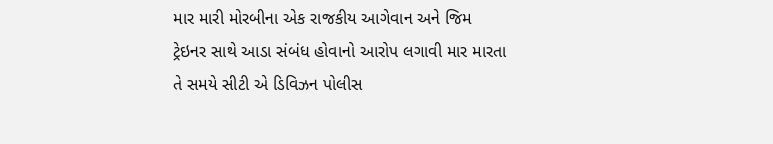માર મારી મોરબીના એક રાજકીય આગેવાન અને જિમ ટ્રેઇનર સાથે આડા સંબંધ હોવાનો આરોપ લગાવી માર મારતા તે સમયે સીટી એ ડિવિઝન પોલીસ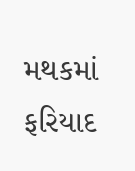મથકમાં ફરિયાદ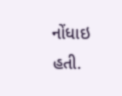નોંધાઇ હતી.